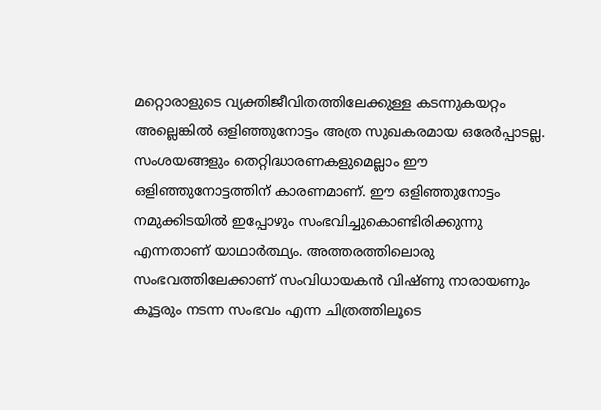മറ്റൊരാളുടെ വ്യക്തിജീവിതത്തിലേക്കുള്ള കടന്നുകയറ്റം അല്ലെങ്കിൽ ഒളിഞ്ഞുനോട്ടം അത്ര സുഖകരമായ ഒരേർപ്പാടല്ല. സംശയങ്ങളും തെറ്റിദ്ധാരണകളുമെല്ലാം ഈ ഒളിഞ്ഞുനോട്ടത്തിന് കാരണമാണ്. ഈ ഒളിഞ്ഞുനോട്ടം നമുക്കിടയിൽ ഇപ്പോഴും സംഭവിച്ചുകൊണ്ടിരിക്കുന്നു എന്നതാണ് യാഥാർത്ഥ്യം. അത്തരത്തിലൊരു സംഭവത്തിലേക്കാണ് സംവിധായകൻ വിഷ്ണു നാരായണും കൂട്ടരും നടന്ന സംഭവം എന്ന ചിത്രത്തിലൂടെ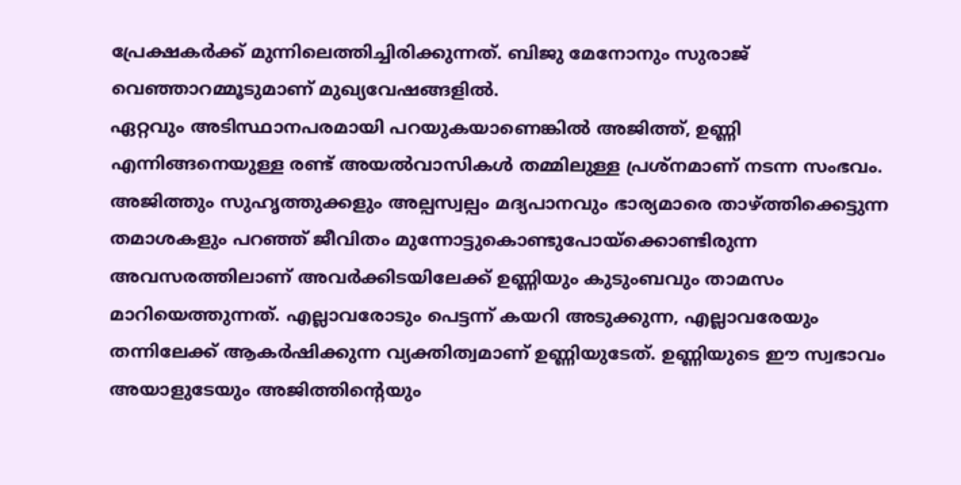പ്രേക്ഷകർക്ക് മുന്നിലെത്തിച്ചിരിക്കുന്നത്. ബിജു മേനോനും സുരാജ് വെഞ്ഞാറമ്മൂടുമാണ് മുഖ്യവേഷങ്ങളിൽ.
ഏറ്റവും അടിസ്ഥാനപരമായി പറയുകയാണെങ്കിൽ അജിത്ത്, ഉണ്ണി എന്നിങ്ങനെയുള്ള രണ്ട് അയൽവാസികൾ തമ്മിലുള്ള പ്രശ്നമാണ് നടന്ന സംഭവം. അജിത്തും സുഹൃത്തുക്കളും അല്പസ്വല്പം മദ്യപാനവും ഭാര്യമാരെ താഴ്ത്തിക്കെട്ടുന്ന തമാശകളും പറഞ്ഞ് ജീവിതം മുന്നോട്ടുകൊണ്ടുപോയ്ക്കൊണ്ടിരുന്ന അവസരത്തിലാണ് അവർക്കിടയിലേക്ക് ഉണ്ണിയും കുടുംബവും താമസം മാറിയെത്തുന്നത്. എല്ലാവരോടും പെട്ടന്ന് കയറി അടുക്കുന്ന, എല്ലാവരേയും തന്നിലേക്ക് ആകർഷിക്കുന്ന വ്യക്തിത്വമാണ് ഉണ്ണിയുടേത്. ഉണ്ണിയുടെ ഈ സ്വഭാവം അയാളുടേയും അജിത്തിന്റെയും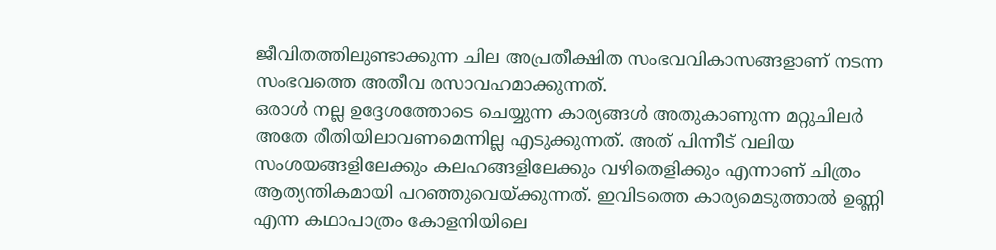ജീവിതത്തിലുണ്ടാക്കുന്ന ചില അപ്രതീക്ഷിത സംഭവവികാസങ്ങളാണ് നടന്ന സംഭവത്തെ അതീവ രസാവഹമാക്കുന്നത്.
ഒരാൾ നല്ല ഉദ്ദേശത്തോടെ ചെയ്യുന്ന കാര്യങ്ങൾ അതുകാണുന്ന മറ്റുചിലർ അതേ രീതിയിലാവണമെന്നില്ല എടുക്കുന്നത്. അത് പിന്നീട് വലിയ സംശയങ്ങളിലേക്കും കലഹങ്ങളിലേക്കും വഴിതെളിക്കും എന്നാണ് ചിത്രം ആത്യന്തികമായി പറഞ്ഞുവെയ്ക്കുന്നത്. ഇവിടത്തെ കാര്യമെടുത്താൽ ഉണ്ണി എന്ന കഥാപാത്രം കോളനിയിലെ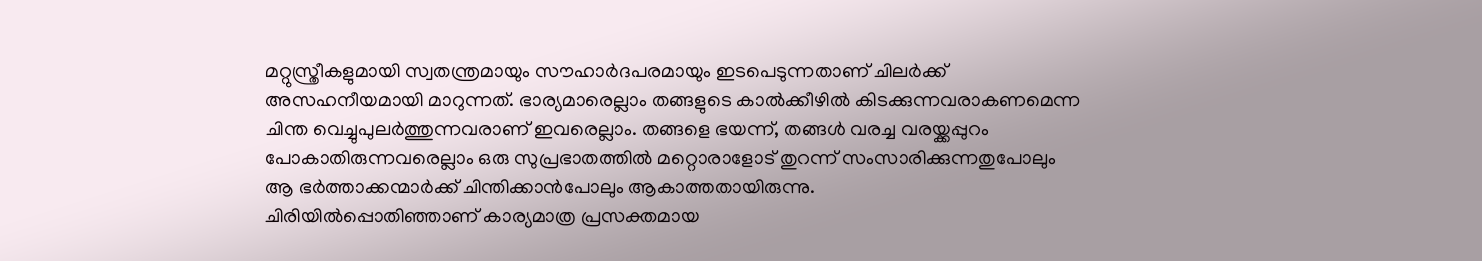മറ്റുസ്ത്രീകളുമായി സ്വതന്ത്രമായും സൗഹാർദപരമായും ഇടപെടുന്നതാണ് ചിലർക്ക് അസഹനീയമായി മാറുന്നത്. ഭാര്യമാരെല്ലാം തങ്ങളുടെ കാൽക്കീഴിൽ കിടക്കുന്നവരാകണമെന്ന ചിന്ത വെച്ചുപുലർത്തുന്നവരാണ് ഇവരെല്ലാം. തങ്ങളെ ഭയന്ന്, തങ്ങൾ വരച്ച വരയ്ക്കപ്പുറം പോകാതിരുന്നവരെല്ലാം ഒരു സുപ്രഭാതത്തിൽ മറ്റൊരാളോട് തുറന്ന് സംസാരിക്കുന്നതുപോലും ആ ഭർത്താക്കന്മാർക്ക് ചിന്തിക്കാൻപോലും ആകാത്തതായിരുന്നു.
ചിരിയിൽപ്പൊതിഞ്ഞാണ് കാര്യമാത്ര പ്രസക്തമായ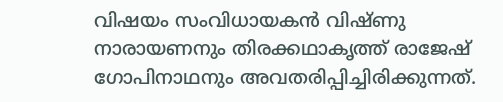വിഷയം സംവിധായകൻ വിഷ്ണു നാരായണനും തിരക്കഥാകൃത്ത് രാജേഷ് ഗോപിനാഥനും അവതരിപ്പിച്ചിരിക്കുന്നത്.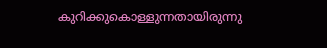കുറിക്കുകൊള്ളുന്നതായിരുന്നു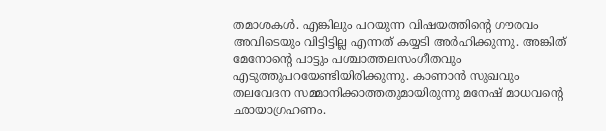തമാശകൾ. എങ്കിലും പറയുന്ന വിഷയത്തിന്റെ ഗൗരവം അവിടെയും വിട്ടിട്ടില്ല എന്നത് കയ്യടി അർഹിക്കുന്നു. അങ്കിത് മേനോന്റെ പാട്ടും പശ്ചാത്തലസംഗീതവും എടുത്തുപറയേണ്ടിയിരിക്കുന്നു. കാണാൻ സുഖവും തലവേദന സമ്മാനിക്കാത്തതുമായിരുന്നു മനേഷ് മാധവന്റെ ഛായാഗ്രഹണം.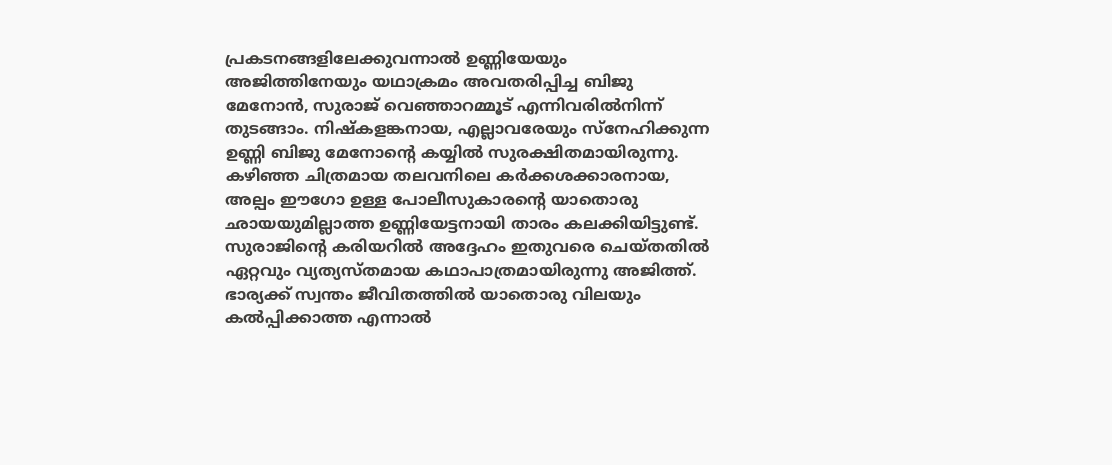പ്രകടനങ്ങളിലേക്കുവന്നാൽ ഉണ്ണിയേയും അജിത്തിനേയും യഥാക്രമം അവതരിപ്പിച്ച ബിജു മേനോൻ, സുരാജ് വെഞ്ഞാറമ്മൂട് എന്നിവരിൽനിന്ന് തുടങ്ങാം. നിഷ്കളങ്കനായ, എല്ലാവരേയും സ്നേഹിക്കുന്ന ഉണ്ണി ബിജു മേനോന്റെ കയ്യിൽ സുരക്ഷിതമായിരുന്നു. കഴിഞ്ഞ ചിത്രമായ തലവനിലെ കർക്കശക്കാരനായ, അല്പം ഈഗോ ഉള്ള പോലീസുകാരന്റെ യാതൊരു ഛായയുമില്ലാത്ത ഉണ്ണിയേട്ടനായി താരം കലക്കിയിട്ടുണ്ട്. സുരാജിന്റെ കരിയറിൽ അദ്ദേഹം ഇതുവരെ ചെയ്തതിൽ ഏറ്റവും വ്യത്യസ്തമായ കഥാപാത്രമായിരുന്നു അജിത്ത്. ഭാര്യക്ക് സ്വന്തം ജീവിതത്തിൽ യാതൊരു വിലയും കൽപ്പിക്കാത്ത എന്നാൽ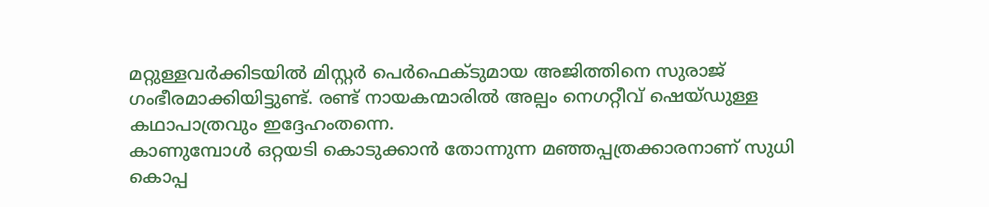മറ്റുള്ളവർക്കിടയിൽ മിസ്റ്റർ പെർഫെക്ടുമായ അജിത്തിനെ സുരാജ് ഗംഭീരമാക്കിയിട്ടുണ്ട്. രണ്ട് നായകന്മാരിൽ അല്പം നെഗറ്റീവ് ഷെയ്ഡുള്ള കഥാപാത്രവും ഇദ്ദേഹംതന്നെ.
കാണുമ്പോൾ ഒറ്റയടി കൊടുക്കാൻ തോന്നുന്ന മഞ്ഞപ്പത്രക്കാരനാണ് സുധി കൊപ്പ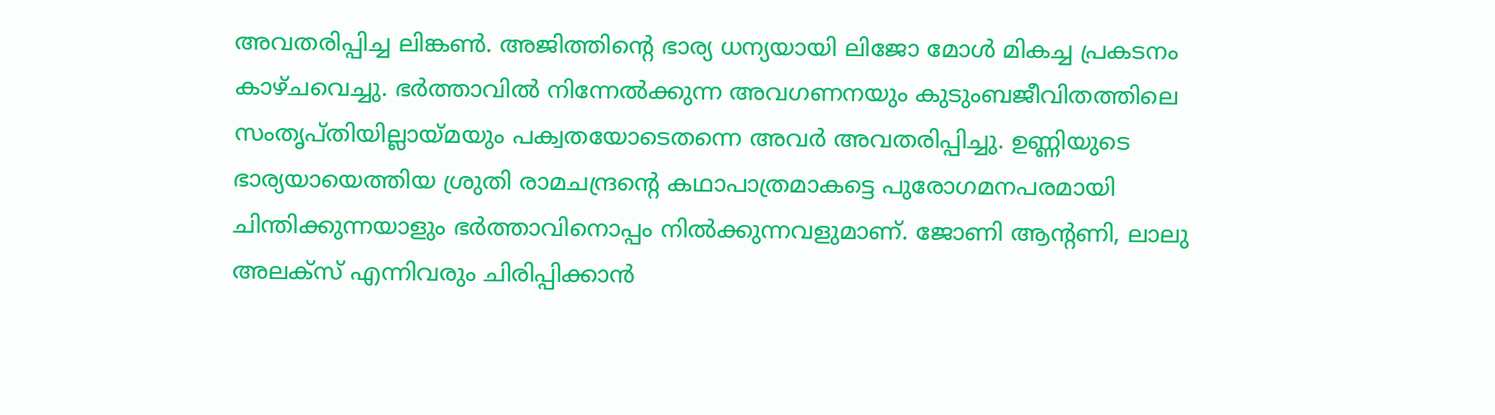അവതരിപ്പിച്ച ലിങ്കൺ. അജിത്തിന്റെ ഭാര്യ ധന്യയായി ലിജോ മോൾ മികച്ച പ്രകടനം കാഴ്ചവെച്ചു. ഭർത്താവിൽ നിന്നേൽക്കുന്ന അവഗണനയും കുടുംബജീവിതത്തിലെ സംതൃപ്തിയില്ലായ്മയും പക്വതയോടെതന്നെ അവർ അവതരിപ്പിച്ചു. ഉണ്ണിയുടെ ഭാര്യയായെത്തിയ ശ്രുതി രാമചന്ദ്രന്റെ കഥാപാത്രമാകട്ടെ പുരോഗമനപരമായി ചിന്തിക്കുന്നയാളും ഭർത്താവിനൊപ്പം നിൽക്കുന്നവളുമാണ്. ജോണി ആന്റണി, ലാലു അലക്സ് എന്നിവരും ചിരിപ്പിക്കാൻ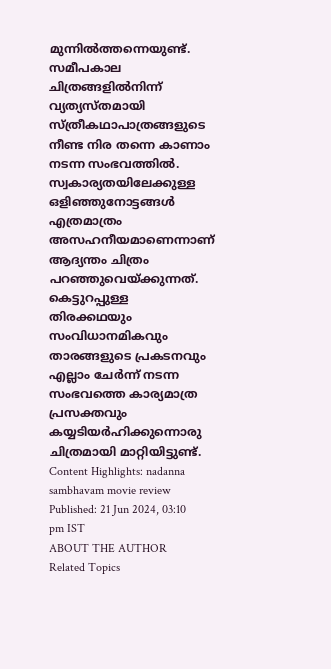മുന്നിൽത്തന്നെയുണ്ട്. സമീപകാല ചിത്രങ്ങളിൽനിന്ന് വ്യത്യസ്തമായി സ്ത്രീകഥാപാത്രങ്ങളുടെ നീണ്ട നിര തന്നെ കാണാം നടന്ന സംഭവത്തിൽ.
സ്വകാര്യതയിലേക്കുള്ള ഒളിഞ്ഞുനോട്ടങ്ങൾ എത്രമാത്രം അസഹനീയമാണെന്നാണ് ആദ്യന്തം ചിത്രം പറഞ്ഞുവെയ്ക്കുന്നത്. കെട്ടുറപ്പുള്ള തിരക്കഥയും സംവിധാനമികവും താരങ്ങളുടെ പ്രകടനവും എല്ലാം ചേർന്ന് നടന്ന സംഭവത്തെ കാര്യമാത്ര പ്രസക്തവും കയ്യടിയർഹിക്കുന്നൊരു ചിത്രമായി മാറ്റിയിട്ടുണ്ട്.
Content Highlights: nadanna sambhavam movie review
Published: 21 Jun 2024, 03:10 pm IST
ABOUT THE AUTHOR
Related Topics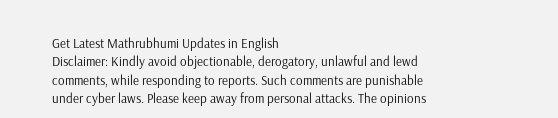Get Latest Mathrubhumi Updates in English
Disclaimer: Kindly avoid objectionable, derogatory, unlawful and lewd comments, while responding to reports. Such comments are punishable under cyber laws. Please keep away from personal attacks. The opinions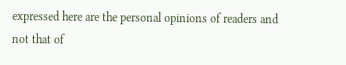expressed here are the personal opinions of readers and not that of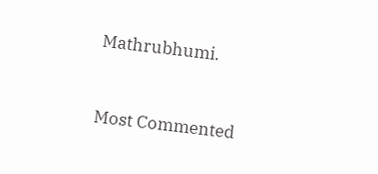Mathrubhumi.


Most Commented